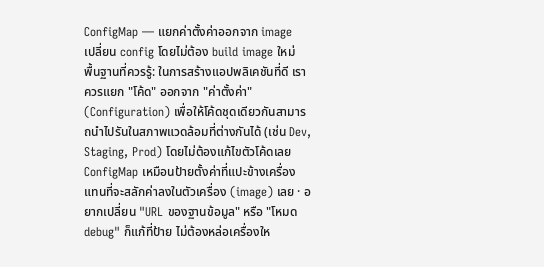ConfigMap — แยกค่าตั้งค่าออกจาก image
เปลี่ยน config โดยไม่ต้อง build image ใหม่
พื้นฐานที่ควรรู้: ในการสร้างแอปพลิเคชันที่ดี เราควรแยก "โค้ด" ออกจาก "ค่าตั้งค่า" (Configuration) เพื่อให้โค้ดชุดเดียวกันสามารถนำไปรันในสภาพแวดล้อมที่ต่างกันได้ (เช่น Dev, Staging, Prod) โดยไม่ต้องแก้ไขตัวโค้ดเลย
ConfigMap เหมือนป้ายตั้งค่าที่แปะข้างเครื่อง แทนที่จะสลักค่าลงในตัวเครื่อง (image) เลย · อยากเปลี่ยน "URL ของฐานข้อมูล" หรือ "โหมด debug" ก็แก้ที่ป้าย ไม่ต้องหล่อเครื่องให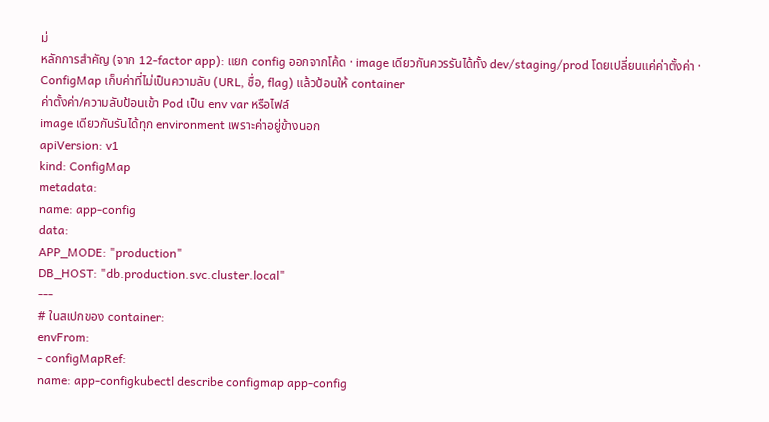ม่
หลักการสำคัญ (จาก 12-factor app): แยก config ออกจากโค้ด · image เดียวกันควรรันได้ทั้ง dev/staging/prod โดยเปลี่ยนแค่ค่าตั้งค่า · ConfigMap เก็บค่าที่ไม่เป็นความลับ (URL, ชื่อ, flag) แล้วป้อนให้ container
ค่าตั้งค่า/ความลับป้อนเข้า Pod เป็น env var หรือไฟล์
image เดียวกันรันได้ทุก environment เพราะค่าอยู่ข้างนอก
apiVersion: v1
kind: ConfigMap
metadata:
name: app-config
data:
APP_MODE: "production"
DB_HOST: "db.production.svc.cluster.local"
---
# ในสเปกของ container:
envFrom:
- configMapRef:
name: app-configkubectl describe configmap app-config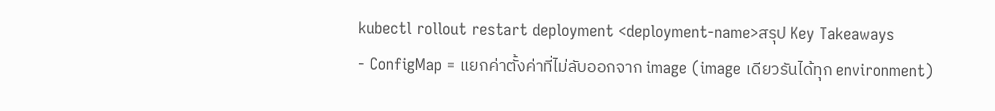kubectl rollout restart deployment <deployment-name>สรุป Key Takeaways
- ConfigMap = แยกค่าตั้งค่าที่ไม่ลับออกจาก image (image เดียวรันได้ทุก environment)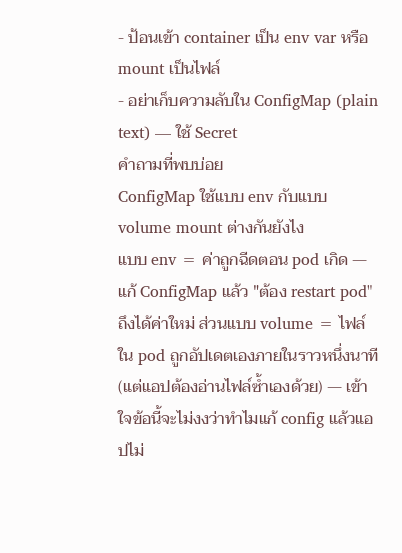- ป้อนเข้า container เป็น env var หรือ mount เป็นไฟล์
- อย่าเก็บความลับใน ConfigMap (plain text) — ใช้ Secret
คำถามที่พบบ่อย
ConfigMap ใช้แบบ env กับแบบ volume mount ต่างกันยังไง
แบบ env = ค่าถูกฉีดตอน pod เกิด — แก้ ConfigMap แล้ว "ต้อง restart pod" ถึงได้ค่าใหม่ ส่วนแบบ volume = ไฟล์ใน pod ถูกอัปเดตเองภายในราวหนึ่งนาที (แต่แอปต้องอ่านไฟล์ซ้ำเองด้วย) — เข้าใจข้อนี้จะไม่งงว่าทำไมแก้ config แล้วแอปไม่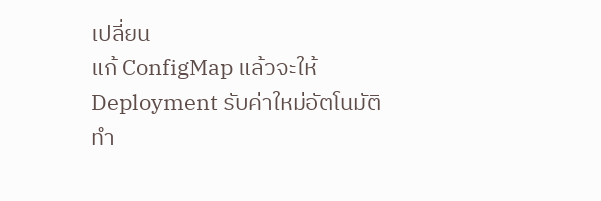เปลี่ยน
แก้ ConfigMap แล้วจะให้ Deployment รับค่าใหม่อัตโนมัติทำ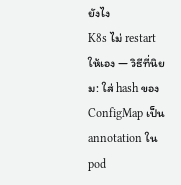ยังไง
K8s ไม่ restart ให้เอง — วิธีที่นิยม: ใส่ hash ของ ConfigMap เป็น annotation ใน pod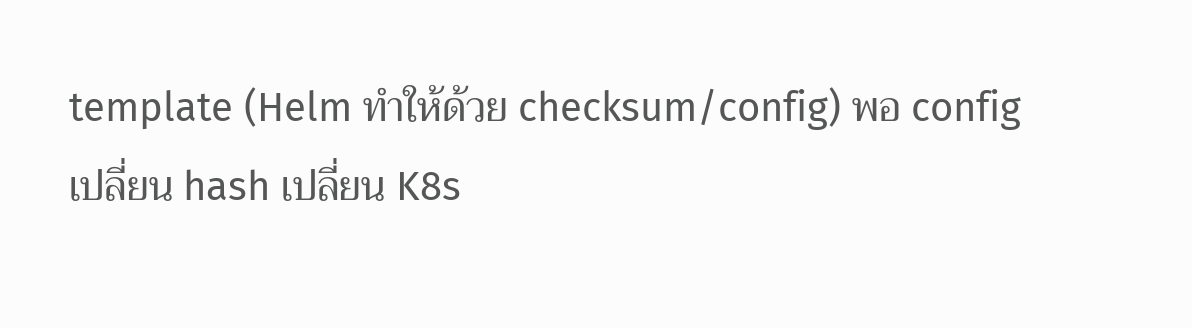template (Helm ทำให้ด้วย checksum/config) พอ config เปลี่ยน hash เปลี่ยน K8s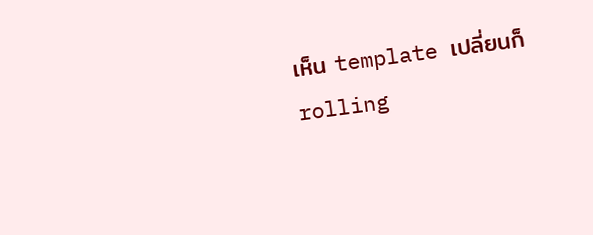เห็น template เปลี่ยนก็ rolling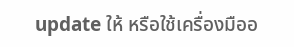update ให้ หรือใช้เครื่องมืออ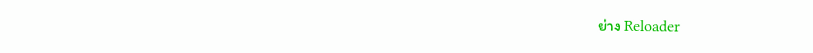ย่าง Reloader